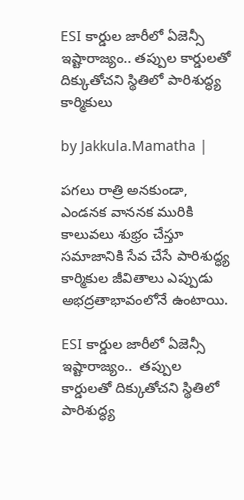ESI కార్డుల జారీలో ఏజెన్సీ ఇష్టారాజ్యం.. తప్పుల కార్డులతో దిక్కుతోచని స్థితిలో పారిశుద్ధ్య కార్మికులు

by Jakkula.Mamatha |

పగలు రాత్రి అనకుండా, ఎండనక వాననక మురికి కాలువలు శుభ్రం చేస్తూ సమాజానికి సేవ చేసే పారిశుద్ధ్య కార్మికుల జీవితాలు ఎప్పుడు అభద్రతాభావంలోనే ఉంటాయి.

ESI కార్డుల జారీలో ఏజెన్సీ ఇష్టారాజ్యం..  తప్పుల కార్డులతో దిక్కుతోచని స్థితిలో పారిశుద్ధ్య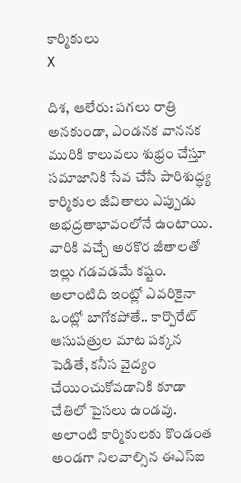కార్మికులు
X

దిశ, ఆలేరు: పగలు రాత్రి అనకుండా, ఎండనక వాననక మురికి కాలువలు శుభ్రం చేస్తూ సమాజానికి సేవ చేసే పారిశుద్ధ్య కార్మికుల జీవితాలు ఎప్పుడు అభద్రతాభావంలోనే ఉంటాయి. వారికి వచ్చే అరకొర జీతాలతో ఇల్లు గడవడమే కష్టం. అలాంటిది ఇంట్లో ఎవరికైనా ఒంట్లో బాగోకపోతే.. కార్పొరేట్ ఆసుపత్రుల మాట పక్కన పెడితే, కనీస వైద్యం చేయించుకోవడానికి కూడా చేతిలో పైసలు ఉండవు. అలాంటి కార్మికులకు కొండంత అండగా నిలవాల్సిన ఈఎస్ఐ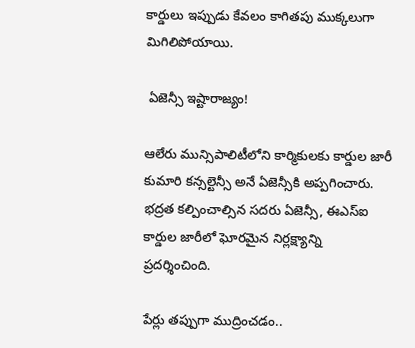కార్డులు ఇప్పుడు కేవలం కాగితపు ముక్కలుగా మిగిలిపోయాయి.

 ఏజెన్సీ ఇష్టారాజ్యం!

ఆలేరు మున్సిపాలిటీలోని కార్మికులకు కార్డుల జారీ కుమారి కన్సల్టెన్సీ అనే ఏజెన్సీకి అప్పగించారు. భద్రత కల్పించాల్సిన సదరు ఏజెన్సీ, ఈఎస్ఐ కార్డుల జారీలో ఘోరమైన నిర్లక్ష్యాన్ని ప్రదర్శించింది.

పేర్లు తప్పుగా ముద్రించడం..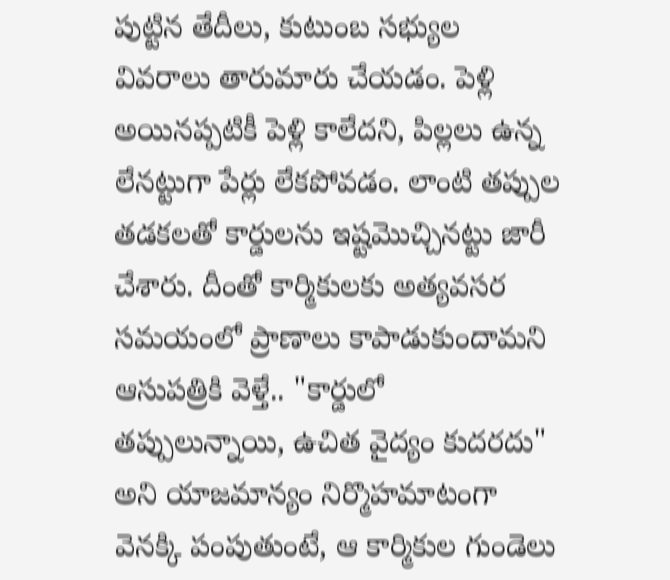పుట్టిన తేదీలు, కుటుంబ సభ్యుల వివరాలు తారుమారు చేయడం. పెళ్లి అయినప్పటికీ పెళ్లి కాలేదని, పిల్లలు ఉన్న లేనట్టుగా పేర్లు లేకపోవడం. లాంటి తప్పుల తడకలతో కార్డులను ఇష్టమొచ్చినట్టు జారీ చేశారు. దీంతో కార్మికులకు అత్యవసర సమయంలో ప్రాణాలు కాపాడుకుందామని ఆసుపత్రికి వెళ్తే.. "కార్డులో తప్పులున్నాయి, ఉచిత వైద్యం కుదరదు" అని యాజమాన్యం నిర్మొహమాటంగా వెనక్కి పంపుతుంటే, ఆ కార్మికుల గుండెలు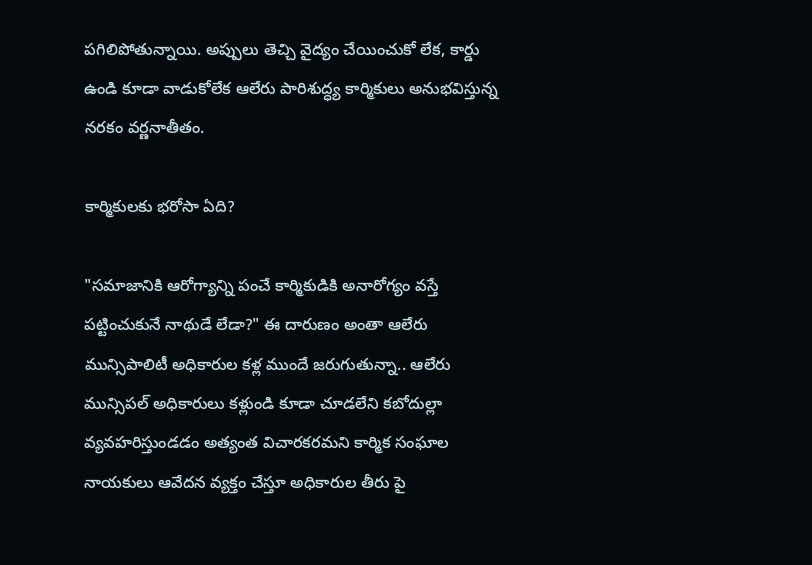పగిలిపోతున్నాయి. అప్పులు తెచ్చి వైద్యం చేయించుకో లేక, కార్డు ఉండి కూడా వాడుకోలేక ఆలేరు పారిశుద్ధ్య కార్మికులు అనుభవిస్తున్న నరకం వర్ణనాతీతం.

కార్మికులకు భరోసా ఏది?

"సమాజానికి ఆరోగ్యాన్ని పంచే కార్మికుడికి అనారోగ్యం వస్తే పట్టించుకునే నాథుడే లేడా?" ఈ దారుణం అంతా ఆలేరు మున్సిపాలిటీ అధికారుల కళ్ల ముందే జరుగుతున్నా.. ఆలేరు మున్సిపల్ అధికారులు కళ్లుండి కూడా చూడలేని కబోదుల్లా వ్యవహరిస్తుండడం అత్యంత విచారకరమని కార్మిక సంఘాల నాయకులు ఆవేదన వ్యక్తం చేస్తూ అధికారుల తీరు పై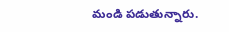మండి పడుతున్నారు.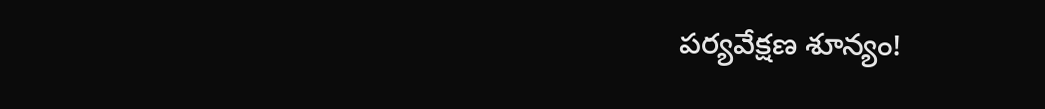పర్యవేక్షణ శూన్యం!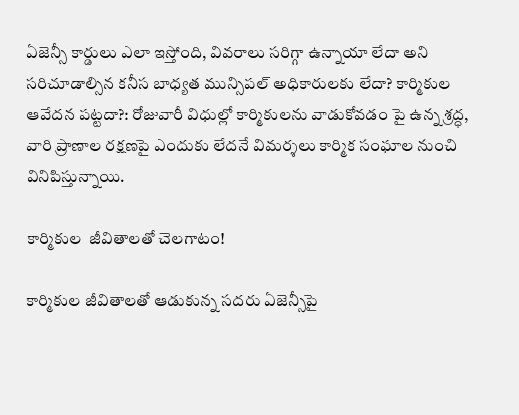ఏజెన్సీ కార్డులు ఎలా ఇస్తోంది, వివరాలు సరిగ్గా ఉన్నాయా లేదా అని సరిచూడాల్సిన కనీస బాధ్యత మున్సిపల్ అధికారులకు లేదా? కార్మికుల ఆవేదన పట్టదా?: రోజువారీ విధుల్లో కార్మికులను వాడుకోవడం పై ఉన్న శ్రద్ధ, వారి ప్రాణాల రక్షణపై ఎందుకు లేదనే విమర్శలు కార్మిక సంఘాల నుంచి వినిపిస్తున్నాయి.

కార్మికుల  జీవితాలతో చెలగాటం!

కార్మికుల జీవితాలతో ఆడుకున్న సదరు ఏజెన్సీపై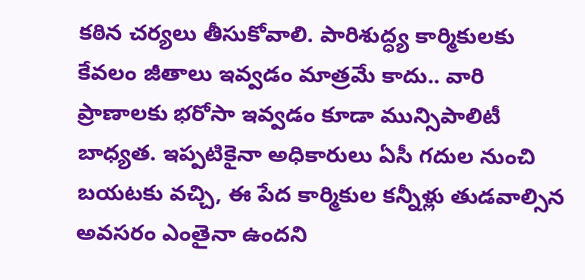కఠిన చర్యలు తీసుకోవాలి. పారిశుద్ధ్య కార్మికులకు కేవలం జీతాలు ఇవ్వడం మాత్రమే కాదు.. వారి ప్రాణాలకు భరోసా ఇవ్వడం కూడా మున్సిపాలిటీ బాధ్యత. ఇప్పటికైనా అధికారులు ఏసీ గదుల నుంచి బయటకు వచ్చి, ఈ పేద కార్మికుల కన్నీళ్లు తుడవాల్సిన అవసరం ఎంతైనా ఉందని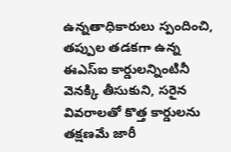ఉన్నతాధికారులు స్పందించి, తప్పుల తడకగా ఉన్న ఈఎస్ఐ కార్డులన్నింటినీ వెనక్కి తీసుకుని, సరైన వివరాలతో కొత్త కార్డులను తక్షణమే జారీ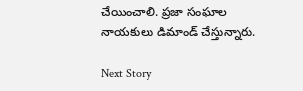చేయించాలి. ప్రజా సంఘాల నాయకులు డిమాండ్ చేస్తున్నారు.

Next Story